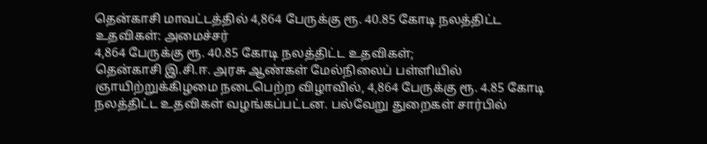தென்காசி மாவட்டத்தில் 4,864 பேருக்கு ரூ. 40.85 கோடி நலத்திட்ட உதவிகள்: அமைச்சர்
4,864 பேருக்கு ரூ. 40.85 கோடி நலத்திட்ட உதவிகள்;
தென்காசி இ.சி.ஈ. அரசு ஆண்கள் மேல்நிலைப் பள்ளியில் ஞாயிற்றுக்கிழமை நடைபெற்ற விழாவில், 4,864 பேருக்கு ரூ. 4.85 கோடி நலத்திட்ட உதவிகள் வழங்கப்பட்டன. பல்வேறு துறைகள் சார்பில்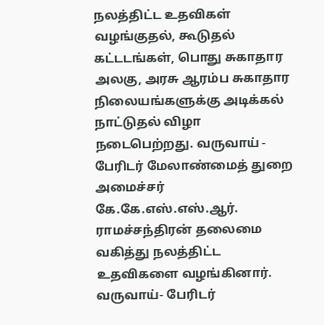நலத்திட்ட உதவிகள் வழங்குதல், கூடுதல் கட்டடங்கள், பொது சுகாதார அலகு, அரசு ஆரம்ப சுகாதார நிலையங்களுக்கு அடிக்கல் நாட்டுதல் விழா நடைபெற்றது. வருவாய் - பேரிடர் மேலாண்மைத் துறை அமைச்சர் கே.கே.எஸ்.எஸ்.ஆர். ராமச்சந்திரன் தலைமை வகித்து நலத்திட்ட உதவிகளை வழங்கினார். வருவாய்- பேரிடர்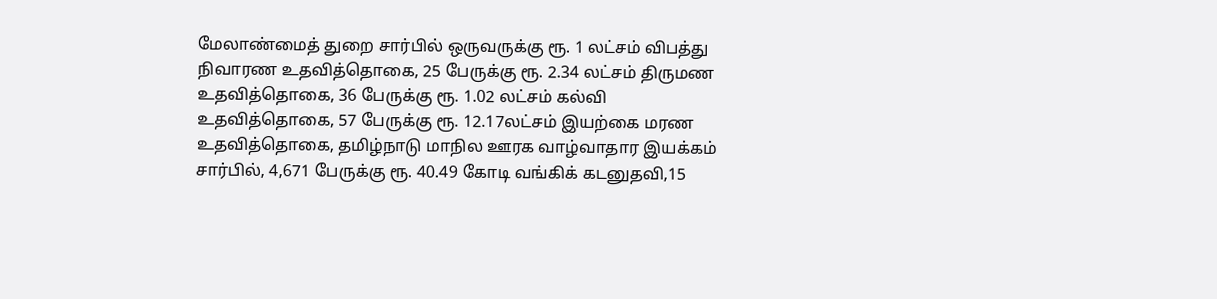மேலாண்மைத் துறை சார்பில் ஒருவருக்கு ரூ. 1 லட்சம் விபத்து நிவாரண உதவித்தொகை, 25 பேருக்கு ரூ. 2.34 லட்சம் திருமண உதவித்தொகை, 36 பேருக்கு ரூ. 1.02 லட்சம் கல்வி உதவித்தொகை, 57 பேருக்கு ரூ. 12.17லட்சம் இயற்கை மரண உதவித்தொகை, தமிழ்நாடு மாநில ஊரக வாழ்வாதார இயக்கம் சார்பில், 4,671 பேருக்கு ரூ. 40.49 கோடி வங்கிக் கடனுதவி,15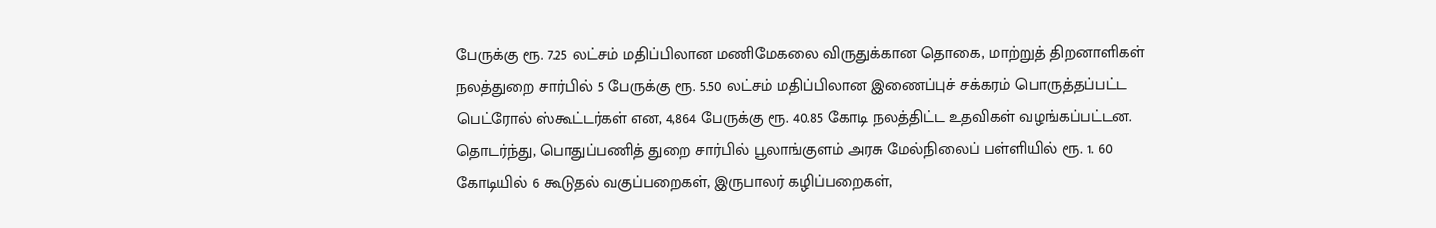பேருக்கு ரூ. 7.25 லட்சம் மதிப்பிலான மணிமேகலை விருதுக்கான தொகை, மாற்றுத் திறனாளிகள் நலத்துறை சார்பில் 5 பேருக்கு ரூ. 5.50 லட்சம் மதிப்பிலான இணைப்புச் சக்கரம் பொருத்தப்பட்ட பெட்ரோல் ஸ்கூட்டர்கள் என, 4,864 பேருக்கு ரூ. 40.85 கோடி நலத்திட்ட உதவிகள் வழங்கப்பட்டன. தொடர்ந்து, பொதுப்பணித் துறை சார்பில் பூலாங்குளம் அரசு மேல்நிலைப் பள்ளியில் ரூ. 1. 60 கோடியில் 6 கூடுதல் வகுப்பறைகள், இருபாலர் கழிப்பறைகள்,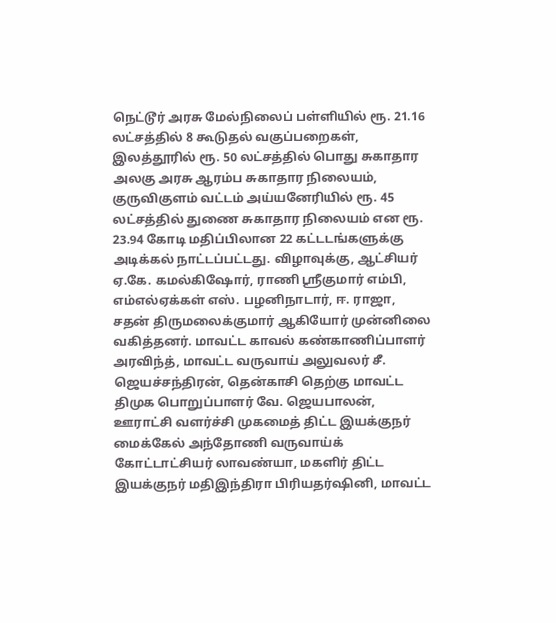நெட்டூர் அரசு மேல்நிலைப் பள்ளியில் ரூ. 21.16 லட்சத்தில் 8 கூடுதல் வகுப்பறைகள், இலத்தூரில் ரூ. 50 லட்சத்தில் பொது சுகாதார அலகு அரசு ஆரம்ப சுகாதார நிலையம், குருவிகுளம் வட்டம் அய்யனேரியில் ரூ. 45 லட்சத்தில் துணை சுகாதார நிலையம் என ரூ. 23.94 கோடி மதிப்பிலான 22 கட்டடங்களுக்கு அடிக்கல் நாட்டப்பட்டது. விழாவுக்கு, ஆட்சியர் ஏ.கே. கமல்கிஷோர், ராணி ஸ்ரீகுமார் எம்பி, எம்எல்ஏக்கள் எஸ். பழனிநாடார், ஈ. ராஜா, சதன் திருமலைக்குமார் ஆகியோர் முன்னிலை வகித்தனர். மாவட்ட காவல் கண்காணிப்பாளர் அரவிந்த், மாவட்ட வருவாய் அலுவலர் சீ. ஜெயச்சந்திரன், தென்காசி தெற்கு மாவட்ட திமுக பொறுப்பாளர் வே. ஜெயபாலன், ஊராட்சி வளர்ச்சி முகமைத் திட்ட இயக்குநர் மைக்கேல் அந்தோணி வருவாய்க் கோட்டாட்சியர் லாவண்யா, மகளிர் திட்ட இயக்குநர் மதிஇந்திரா பிரியதர்ஷினி, மாவட்ட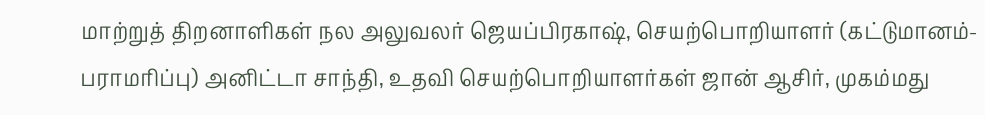மாற்றுத் திறனாளிகள் நல அலுவலர் ஜெயப்பிரகாஷ், செயற்பொறியாளர் (கட்டுமானம்-பராமரிப்பு) அனிட்டா சாந்தி, உதவி செயற்பொறியாளர்கள் ஜான் ஆசிர், முகம்மது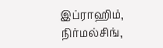இப்ராஹிம், நிர்மல்சிங்,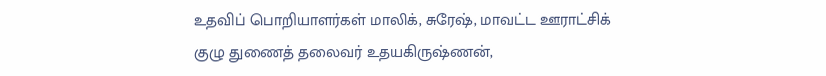உதவிப் பொறியாளர்கள் மாலிக், சுரேஷ், மாவட்ட ஊராட்சிக் குழு துணைத் தலைவர் உதயகிருஷ்ணன்,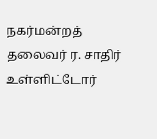நகர்மன்றத் தலைவர் ர. சாதிர் உள்ளிட்டோர்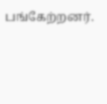பங்கேற்றனர்.